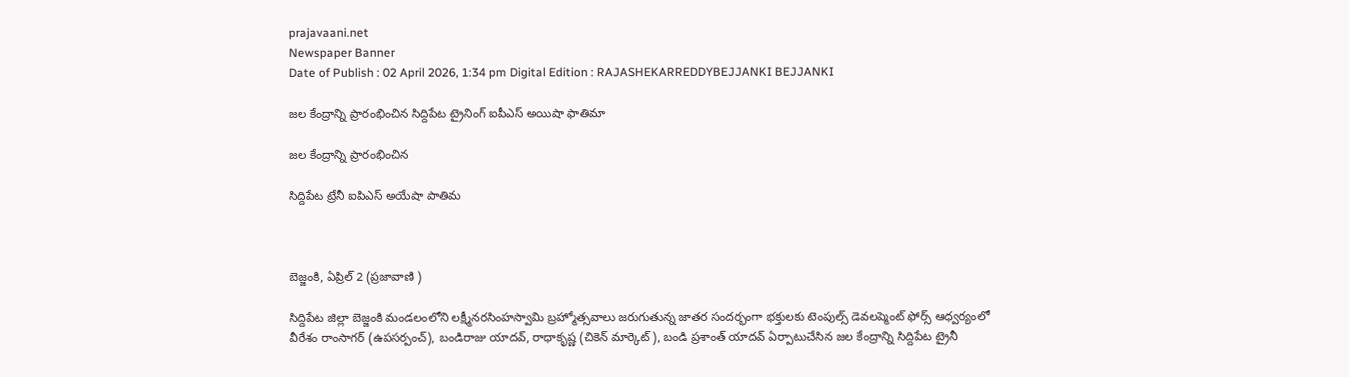prajavaani.net
Newspaper Banner
Date of Publish : 02 April 2026, 1:34 pm Digital Edition : RAJASHEKARREDDYBEJJANKI BEJJANKI

జల కేంద్రాన్ని ప్రారంభించిన సిద్దిపేట ట్రైనింగ్ ఐపీఎస్ అయిషా ఫాతిమా

జల కేంద్రాన్ని ప్రారంభించిన

సిద్దిపేట ట్రేనీ ఐపిఎస్ అయేషా పాతిమ



బెజ్జంకి, ఏప్రిల్ 2 (ప్రజావాణి )

సిద్దిపేట జిల్లా బెజ్జంకి మండలంలోని లక్ష్మీనరసింహస్వామి బ్రహ్మోత్సవాలు జరుగుతున్న జాతర సందర్భంగా భక్తులకు టెంపుల్స్ డెవలప్మెంట్ ఫోర్స్ ఆధ్వర్యంలో
వీరేశం రాంసాగర్ (ఉపసర్పంచ్), బండిరాజు యాదవ్, రాధాకృష్ణ (చికెన్ మార్కెట్), బండి ప్రశాంత్ యాదవ్ ఏర్పాటుచేసిన జల కేంద్రాన్ని సిద్దిపేట ట్రైనీ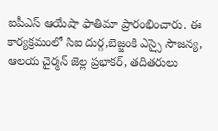ఐపీఎస్ ఆయేషా ఫాతిమా ప్రారంభించారు. ఈ కార్యక్రమంలో సిఐ దుర్గ,బెజ్జంకి ఎస్సై సౌజన్య, ఆలయ చైర్మన్ జెల్ల ప్రభాకర్, తదితరులు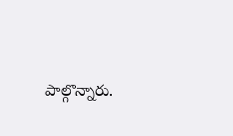పాల్గొన్నారు.